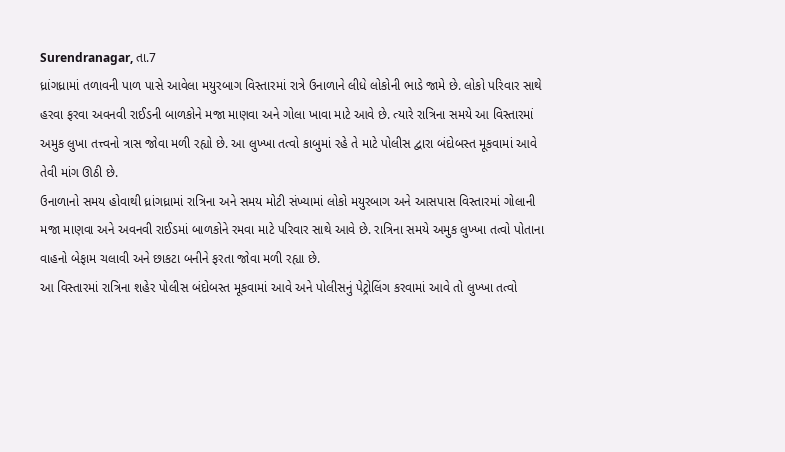Surendranagar, તા.7
ધ્રાંગધ્રામાં તળાવની પાળ પાસે આવેલા મયુરબાગ વિસ્તારમાં રાત્રે ઉનાળાને લીધે લોકોની ભાડે જામે છે. લોકો પરિવાર સાથે હરવા ફરવા અવનવી રાઈડની બાળકોને મજા માણવા અને ગોલા ખાવા માટે આવે છે. ત્યારે રાત્રિના સમયે આ વિસ્તારમાં અમુક લુખા તત્ત્વનો ત્રાસ જોવા મળી રહ્યો છે. આ લુખ્ખા તત્વો કાબુમાં રહે તે માટે પોલીસ દ્વારા બંદોબસ્ત મૂકવામાં આવે તેવી માંગ ઊઠી છે.
ઉનાળાનો સમય હોવાથી ધ્રાંગધ્રામાં રાત્રિના અને સમય મોટી સંખ્યામાં લોકો મયુરબાગ અને આસપાસ વિસ્તારમાં ગોલાની મજા માણવા અને અવનવી રાઈડમાં બાળકોને રમવા માટે પરિવાર સાથે આવે છે. રાત્રિના સમયે અમુક લુખ્ખા તત્વો પોતાના વાહનો બેફામ ચલાવી અને છાકટા બનીને ફરતા જોવા મળી રહ્યા છે.
આ વિસ્તારમાં રાત્રિના શહેર પોલીસ બંદોબસ્ત મૂકવામાં આવે અને પોલીસનું પેટ્રોલિંગ કરવામાં આવે તો લુખ્ખા તત્વો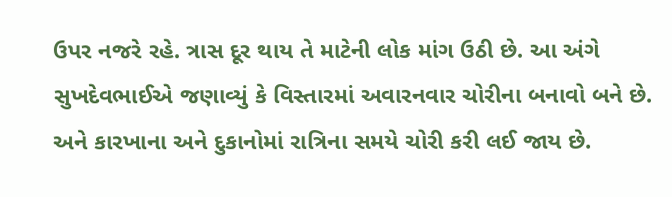ઉપર નજરે રહે. ત્રાસ દૂર થાય તે માટેની લોક માંગ ઉઠી છે. આ અંગે સુખદેવભાઈએ જણાવ્યું કે વિસ્તારમાં અવારનવાર ચોરીના બનાવો બને છે. અને કારખાના અને દુકાનોમાં રાત્રિના સમયે ચોરી કરી લઈ જાય છે.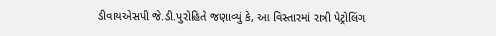ડીવાયએસપી જે.ડી.પુરોહિતે જણાવ્યું કે, આ વિસ્તારમાં રાત્રી પેટ્રોલિંગ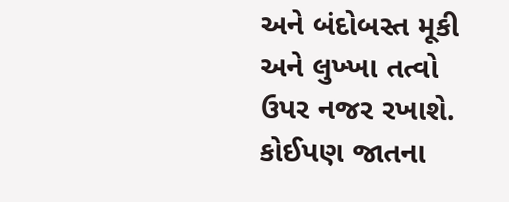અને બંદોબસ્ત મૂકી અને લુખ્ખા તત્વો ઉપર નજર રખાશે. કોઈપણ જાતના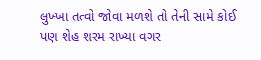લુખ્ખા તત્વો જોવા મળશે તો તેની સામે કોઈ પણ શેહ શરમ રાખ્યા વગર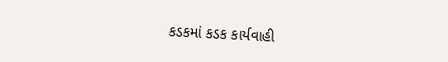કડકમાં કડક કાર્યવાહી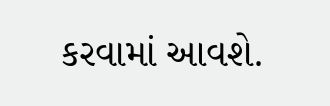કરવામાં આવશે.